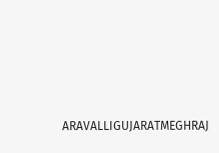ARAVALLIGUJARATMEGHRAJ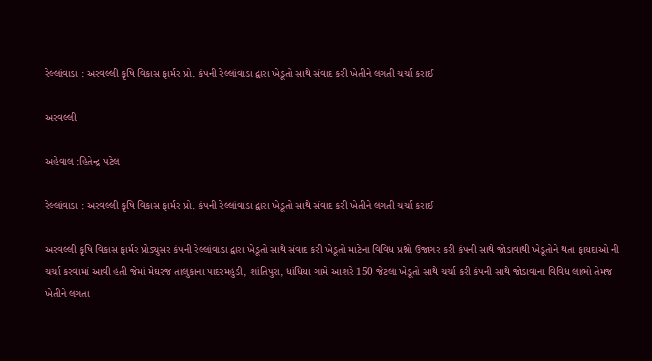રેલ્લાંવાડા : અરવલ્લી કૃષિ વિકાસ ફાર્મર પ્રો. કંપની રેલ્લાંવાડા દ્વારા ખેડૂતો સાથે સંવાદ કરી ખેતીને લગતી ચર્ચા કરાઈ

અરવલ્લી

અહેવાલ :હિતેન્દ્ર પટેલ

રેલ્લાંવાડા : અરવલ્લી કૃષિ વિકાસ ફાર્મર પ્રો. કંપની રેલ્લાંવાડા દ્વારા ખેડૂતો સાથે સંવાદ કરી ખેતીને લગતી ચર્ચા કરાઈ

અરવલ્લી કૃષિ વિકાસ ફાર્મર પ્રોડ્યુસર કંપની રેલ્લાંવાડા દ્વારા ખેડૂતો સાથે સંવાદ કરી ખેડૂતો માટેના વિવિધ પ્રશ્નો ઉજાગર કરી કંપની સાથે જોડાવાથી ખેડૂતોને થતા ફાયદાઓ ની ચર્ચા કરવામાં આવી હતી જેમાં મેઘરજ તાલુકાના પાદરમહુડી, શાંતિપુરા, ધાંધિયા ગામે આશરે 150 જેટલા ખેડૂતો સાથે ચર્ચા કરી કંપની સાથે જોડાવાના વિવિધ લાભો તેમજ ખેતીને લગતા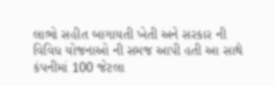લાભો સહીત બાગાયતી ખેતી અને સરકાર ની વિવિધ યોજનાઓ ની સમજ આપી હતી આ સાથે કંપનીમાં 100 જેટલા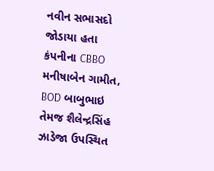નવીન સભાસદો જોડાયા હતા કંપનીના CBBO મનીષાબેન ગામીત, BOD બાબુભાઇ તેમજ શૈલેન્દ્રસિંહ ઝાડેજા ઉપસ્થિત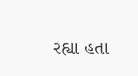રહ્યા હતા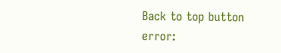Back to top button
error: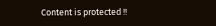Content is protected !!